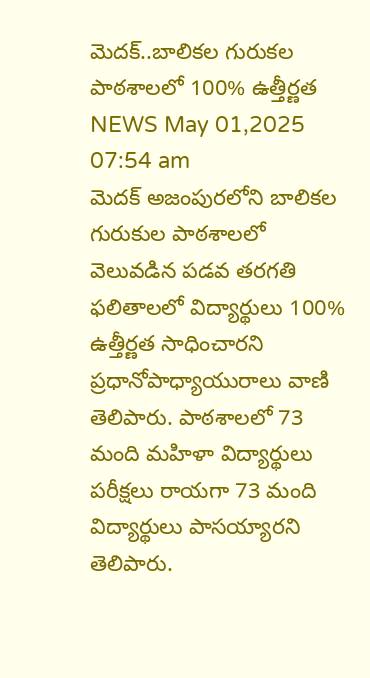మెదక్..బాలికల గురుకల పాఠశాలలో 100% ఉత్తీర్ణత
NEWS May 01,2025 07:54 am
మెదక్ అజంపురలోని బాలికల గురుకుల పాఠశాలలో వెలువడిన పడవ తరగతి ఫలితాలలో విద్యార్థులు 100% ఉత్తీర్ణత సాధించారని ప్రధానోపాధ్యాయురాలు వాణి తెలిపారు. పాఠశాలలో 73 మంది మహిళా విద్యార్థులు పరీక్షలు రాయగా 73 మంది విద్యార్థులు పాసయ్యారని తెలిపారు.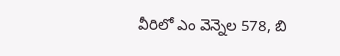వీరిలో ఎం వెన్నెల 578, బి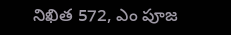నిఖిత 572, ఎం పూజ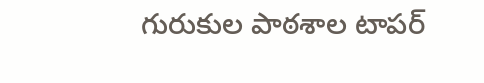గురుకుల పాఠశాల టాపర్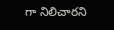గా నిలిచారని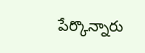పేర్కొన్నారు